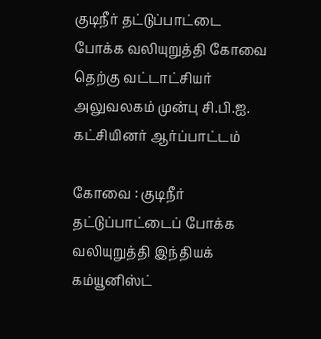குடிநீர் தட்டுப்பாட்டை போக்க வலியுறுத்தி கோவை தெற்கு வட்டாட்சியர் அலுவலகம் முன்பு சி.பி.ஐ. கட்சியினர் ஆர்ப்பாட்டம்

கோவை : குடிநீர் தட்டுப்பாட்டைப் போக்க வலியுறுத்தி இந்தியக் கம்யூனிஸ்ட்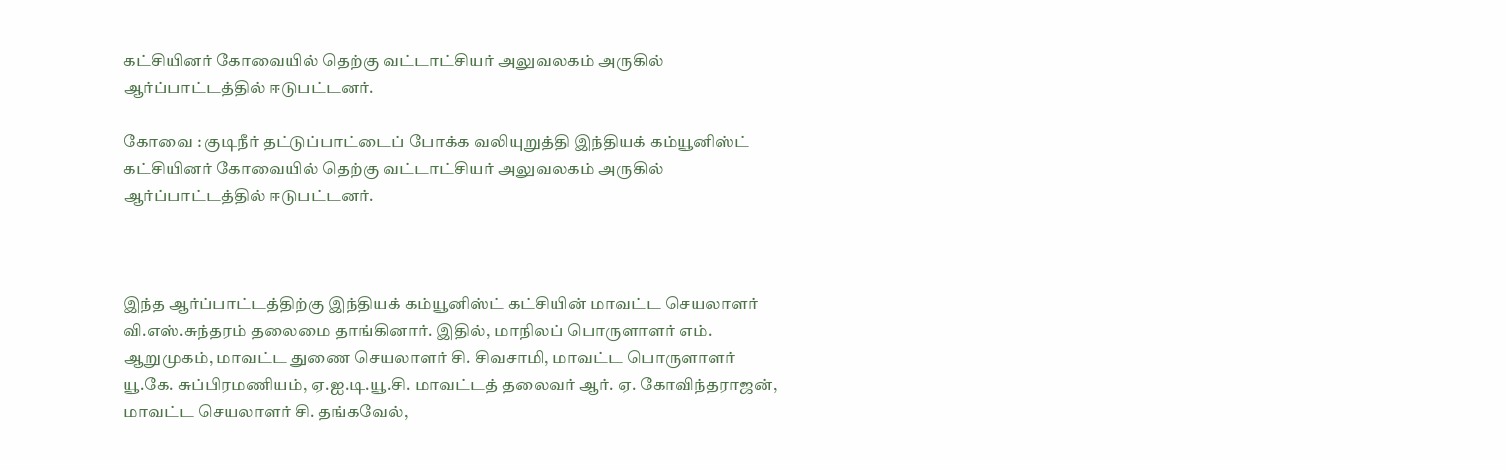கட்சியினர் கோவையில் தெற்கு வட்டாட்சியர் அலுவலகம் அருகில் ஆர்ப்பாட்டத்தில் ஈடுபட்டனர்.

கோவை : குடிநீர் தட்டுப்பாட்டைப் போக்க வலியுறுத்தி இந்தியக் கம்யூனிஸ்ட் கட்சியினர் கோவையில் தெற்கு வட்டாட்சியர் அலுவலகம் அருகில் ஆர்ப்பாட்டத்தில் ஈடுபட்டனர்.



இந்த ஆர்ப்பாட்டத்திற்கு இந்தியக் கம்யூனிஸ்ட் கட்சியின் மாவட்ட செயலாளர் வி.எஸ்.சுந்தரம் தலைமை தாங்கினார். இதில், மாநிலப் பொருளாளர் எம். ஆறுமுகம், மாவட்ட துணை செயலாளர் சி. சிவசாமி, மாவட்ட பொருளாளர் யூ.கே. சுப்பிரமணியம், ஏ.ஐ.டி.யூ.சி. மாவட்டத் தலைவர் ஆர். ஏ. கோவிந்தராஜன், மாவட்ட செயலாளர் சி. தங்கவேல்,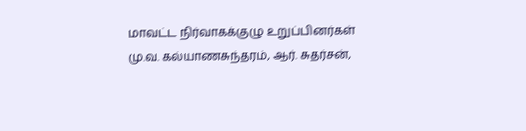மாவட்ட நிர்வாகக்குழு உறுப்பினர்கள் மு.வ. கல்யாணசுந்தரம், ஆர். சுதர்சன்,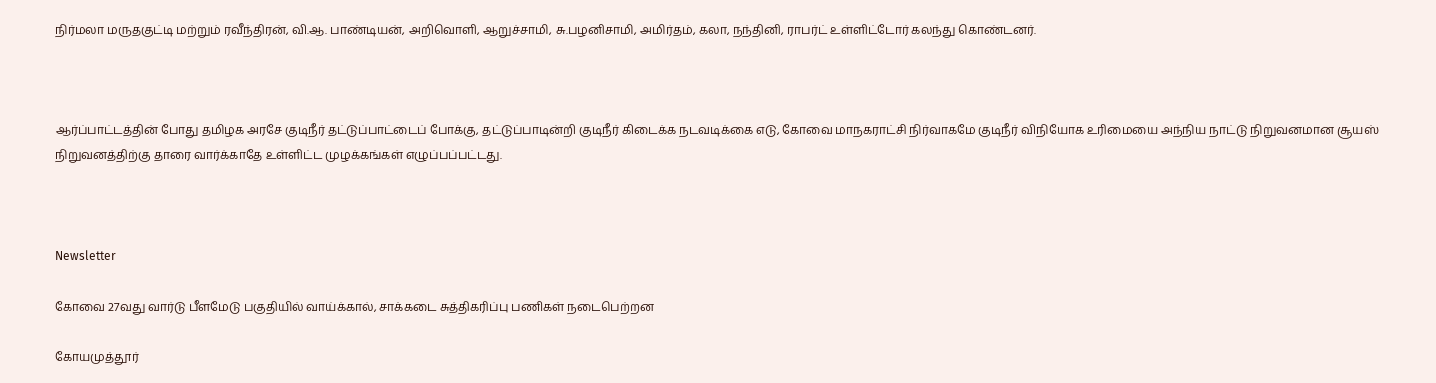நிர்மலா மருதகுட்டி மற்றும் ரவீந்திரன், வி.ஆ. பாண்டியன், அறிவொளி, ஆறுச்சாமி, சு.பழனிசாமி, அமிர்தம், கலா, நந்தினி, ராபர்ட் உள்ளிட்டோர் கலந்து கொண்டனர்.



ஆர்ப்பாட்டத்தின் போது தமிழக அரசே குடிநீர் தட்டுப்பாட்டைப் போக்கு, தட்டுப்பாடின்றி குடிநீர் கிடைக்க நடவடிக்கை எடு, கோவை மாநகராட்சி நிர்வாகமே குடிநீர் விநியோக உரிமையை அந்நிய நாட்டு நிறுவனமான சூயஸ் நிறுவனத்திற்கு தாரை வார்க்காதே உள்ளிட்ட முழக்கங்கள் எழுப்பப்பட்டது.



Newsletter

கோவை 27வது வார்டு பீளமேடு பகுதியில் வாய்க்கால், சாக்கடை சுத்திகரிப்பு பணிகள் நடைபெற்றன

கோயமுத்தூர்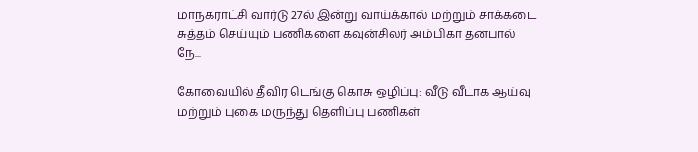மாநகராட்சி வார்டு 27ல் இன்று வாய்க்கால் மற்றும் சாக்கடை சுத்தம் செய்யும் பணிகளை கவுன்சிலர் அம்பிகா தனபால் நே...

கோவையில் தீவிர டெங்கு கொசு ஒழிப்பு: வீடு வீடாக ஆய்வு மற்றும் புகை மருந்து தெளிப்பு பணிகள்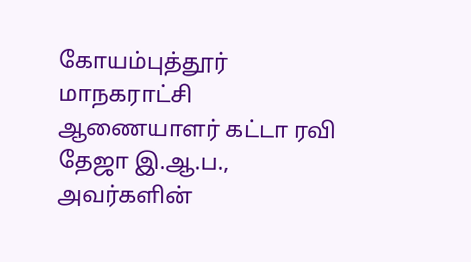கோயம்புத்தூர் மாநகராட்சி ஆணையாளர் கட்டா ரவி தேஜா இ.ஆ.ப., அவர்களின்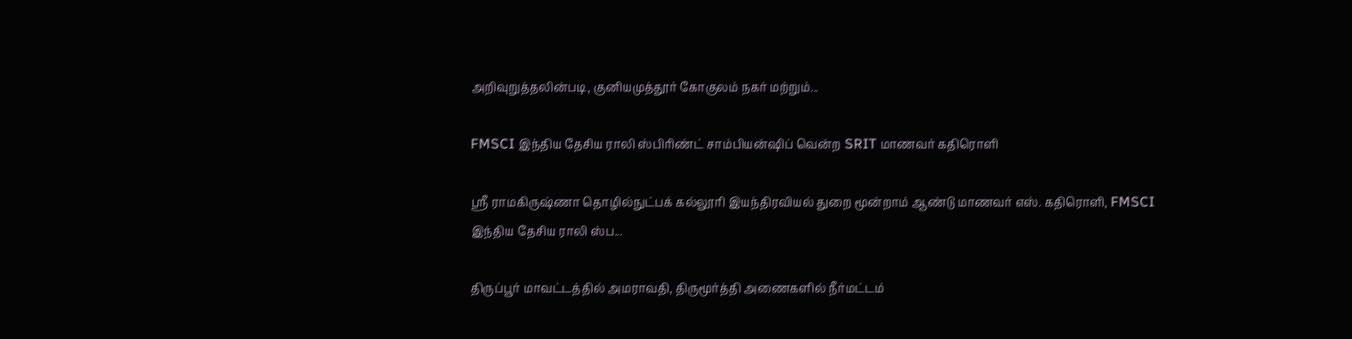அறிவுறுத்தலின்படி, குனியமுத்தூர் கோகுலம் நகர் மற்றும்...

FMSCI இந்திய தேசிய ராலி ஸ்பிரிண்ட் சாம்பியன்ஷிப் வென்ற SRIT மாணவர் கதிரொளி

ஸ்ரீ ராமகிருஷ்ணா தொழில்நுட்பக் கல்லூரி இயந்திரவியல் துறை மூன்றாம் ஆண்டு மாணவர் எஸ். கதிரொளி, FMSCI இந்திய தேசிய ராலி ஸ்ப...

திருப்பூர் மாவட்டத்தில் அமராவதி, திருமூர்த்தி அணைகளில் நீர்மட்டம்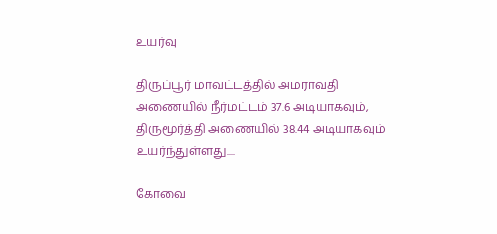உயர்வு

திருப்பூர் மாவட்டத்தில் அமராவதி அணையில் நீர்மட்டம் 37.6 அடியாகவும், திருமூர்த்தி அணையில் 38.44 அடியாகவும் உயர்ந்துள்ளது....

கோவை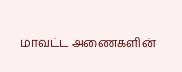மாவட்ட அணைகளின்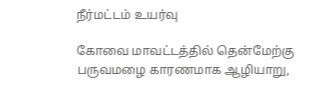நீர்மட்டம் உயர்வு

கோவை மாவட்டத்தில் தென்மேற்கு பருவமழை காரணமாக ஆழியாறு,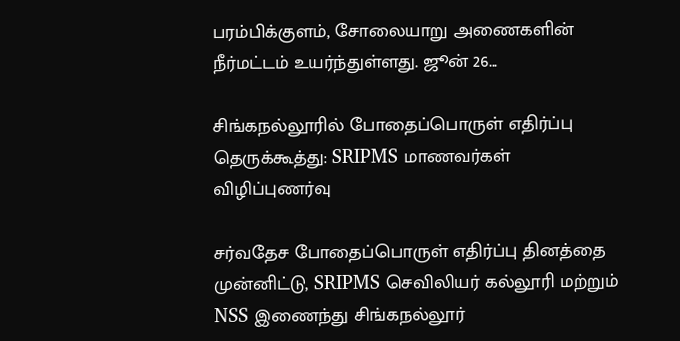பரம்பிக்குளம், சோலையாறு அணைகளின் நீர்மட்டம் உயர்ந்துள்ளது. ஜூன் 26...

சிங்கநல்லூரில் போதைப்பொருள் எதிர்ப்பு தெருக்கூத்து: SRIPMS மாணவர்கள் விழிப்புணர்வு

சர்வதேச போதைப்பொருள் எதிர்ப்பு தினத்தை முன்னிட்டு, SRIPMS செவிலியர் கல்லூரி மற்றும் NSS இணைந்து சிங்கநல்லூர்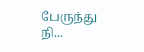பேருந்து நி...